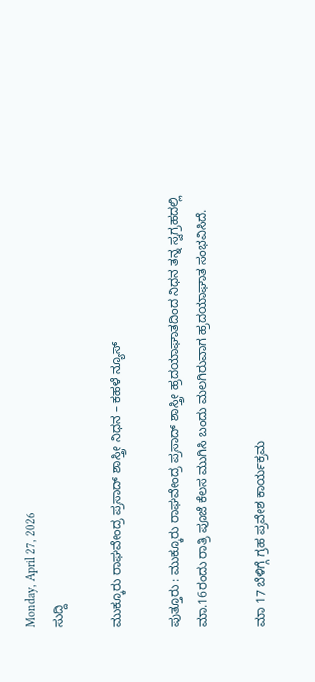Monday, April 27, 2026
ಸುದ್ದಿ

ಮುಕ್ಕೂರು ರಾಘವೇಂದ್ರ ಪ್ರಸಾದ್ ಶಾಸ್ತ್ರೀ ನಿಧನ – ಕಹಳೆ ನ್ಯೂಸ್

ಪುತ್ತೂರು : ಮುಕ್ಕೂರು ರಾಘವೇಂದ್ರ ಪ್ರಸಾದ್ ಶಾಸ್ತ್ರೀ ಹ್ರದಯಾಘಾತದಿಂದ ನಿಧನ ತನ್ನ ಸ್ವಗ್ರಹದಲ್ಲಿ ಮಾ.16ರಂದು ರಾತ್ರಿ ಪೂಜೆ ಕೆಲಸ ಮುಗಿಸಿ ಬಂದು ಮಲಗಿರುವಾಗ ಹ್ರದಯಾಘಾತ ಸಂಭವಿಸಿದೆ.

ಮಾ 17 ಬೆಳಿಗ್ಗೆ ಗ್ರಹ ಪ್ರವೇಶ ಕಾರ್ಯಕ್ರಮ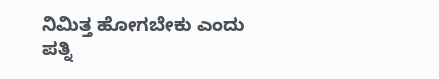ನಿಮಿತ್ತ ಹೋಗಬೇಕು ಎಂದು ಪತ್ನಿ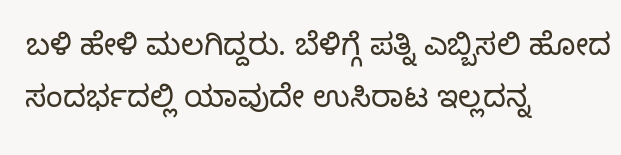ಬಳಿ ಹೇಳಿ ಮಲಗಿದ್ದರು. ಬೆಳಿಗ್ಗೆ ಪತ್ನಿ ಎಬ್ಬಿಸಲಿ ಹೋದ ಸಂದರ್ಭದಲ್ಲಿ ಯಾವುದೇ ಉಸಿರಾಟ ಇಲ್ಲದನ್ನ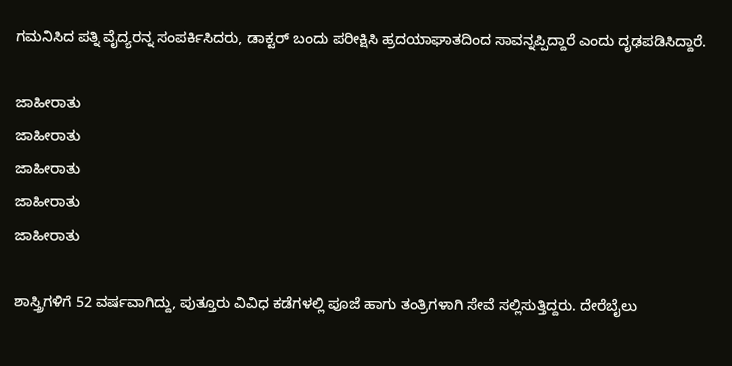ಗಮನಿಸಿದ ಪತ್ನಿ ವೈದ್ಯರನ್ನ ಸಂಪರ್ಕಿಸಿದರು, ಡಾಕ್ಟರ್ ಬಂದು ಪರೀಕ್ಷಿಸಿ ಹ್ರದಯಾಘಾತದಿಂದ ಸಾವನ್ನಪ್ಪಿದ್ದಾರೆ ಎಂದು ದೃಢಪಡಿಸಿದ್ದಾರೆ.

ಜಾಹೀರಾತು
ಜಾಹೀರಾತು
ಜಾಹೀರಾತು
ಜಾಹೀರಾತು
ಜಾಹೀರಾತು

ಶಾಸ್ತ್ರಿಗಳಿಗೆ 52 ವರ್ಷವಾಗಿದ್ದು, ಪುತ್ತೂರು ವಿವಿಧ ಕಡೆಗಳಲ್ಲಿ ಪೂಜೆ ಹಾಗು ತಂತ್ರಿಗಳಾಗಿ ಸೇವೆ ಸಲ್ಲಿಸುತ್ತಿದ್ದರು. ದೇರೆಬೈಲು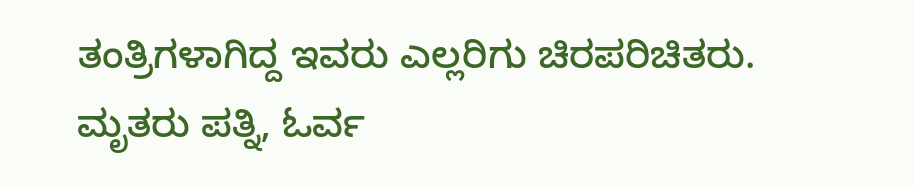ತಂತ್ರಿಗಳಾಗಿದ್ದ ಇವರು ಎಲ್ಲರಿಗು ಚಿರಪರಿಚಿತರು. ಮೃತರು ಪತ್ನಿ, ಓರ್ವ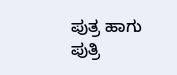ಪುತ್ರ ಹಾಗು ಪುತ್ರಿ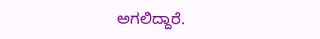ಅಗಲಿದ್ದಾರೆ.